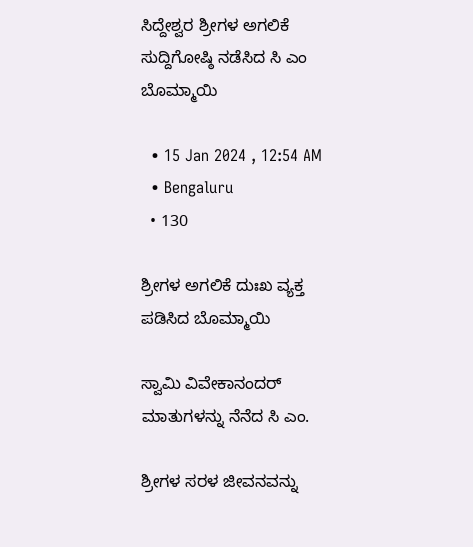ಸಿದ್ದೇಶ್ವರ ಶ್ರೀಗಳ ಅಗಲಿಕೆ ಸುದ್ದಿಗೋಷ್ಠಿ ನಡೆಸಿದ ಸಿ ಎಂ ಬೊಮ್ಮಾಯಿ

  • 15 Jan 2024 , 12:54 AM
  • Bengaluru
  • 130

ಶ್ರೀಗಳ ಅಗಲಿಕೆ ದುಃಖ ವ್ಯಕ್ತ ಪಡಿಸಿದ ಬೊಮ್ಮಾಯಿ

ಸ್ವಾಮಿ ವಿವೇಕಾನಂದರ್ ಮಾತುಗಳನ್ನು ನೆನೆದ ಸಿ ಎಂ.

ಶ್ರೀಗಳ ಸರಳ ಜೀವನವನ್ನು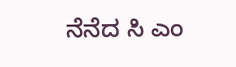ನೆನೆದ ಸಿ ಎಂ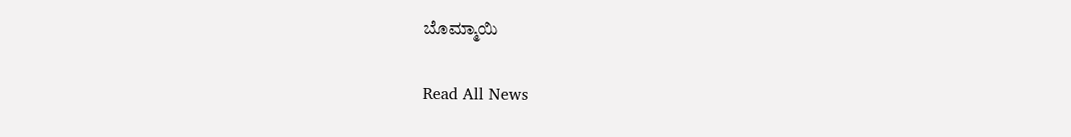ಬೊಮ್ಮಾಯಿ

Read All News